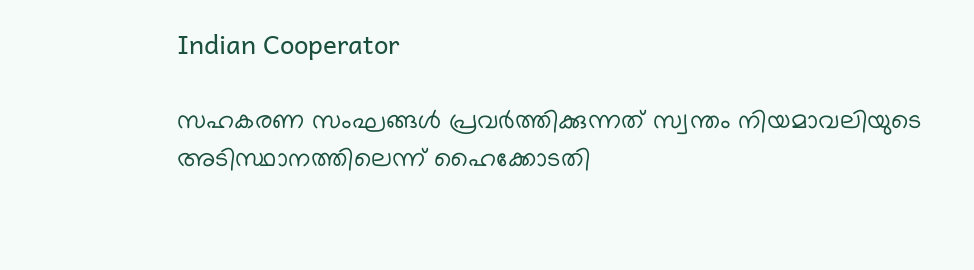Indian Cooperator

സഹകരണ സംഘങ്ങള്‍ പ്രവര്‍ത്തിക്കുന്നത് സ്വന്തം നിയമാവലിയുടെ അടിസ്ഥാനത്തിലെന്ന് ഹൈക്കോടതി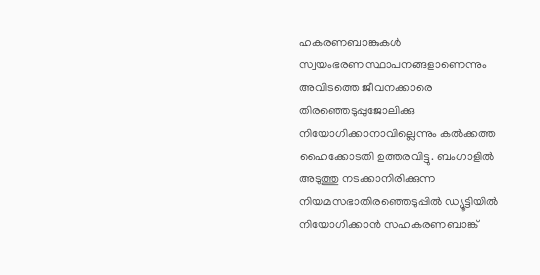ഹകരണബാങ്കുകള്‍ സ്വയംഭരണസ്ഥാപനങ്ങളാണെന്നും അവിടത്തെ ജീവനക്കാരെ തിരഞ്ഞെടുപ്പുജോലിക്കു നിയോഗിക്കാനാവില്ലെന്നും കല്‍ക്കത്ത ഹൈക്കോടതി ഉത്തരവിട്ടു. ബംഗാളില്‍ അടുത്തു നടക്കാനിരിക്കുന്ന നിയമസഭാതിരഞ്ഞെടുപ്പില്‍ ഡ്യൂട്ടിയില്‍ നിയോഗിക്കാന്‍ സഹകരണബാങ്ക്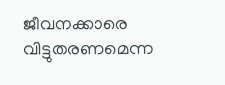ജീവനക്കാരെ വിട്ടുതരണമെന്ന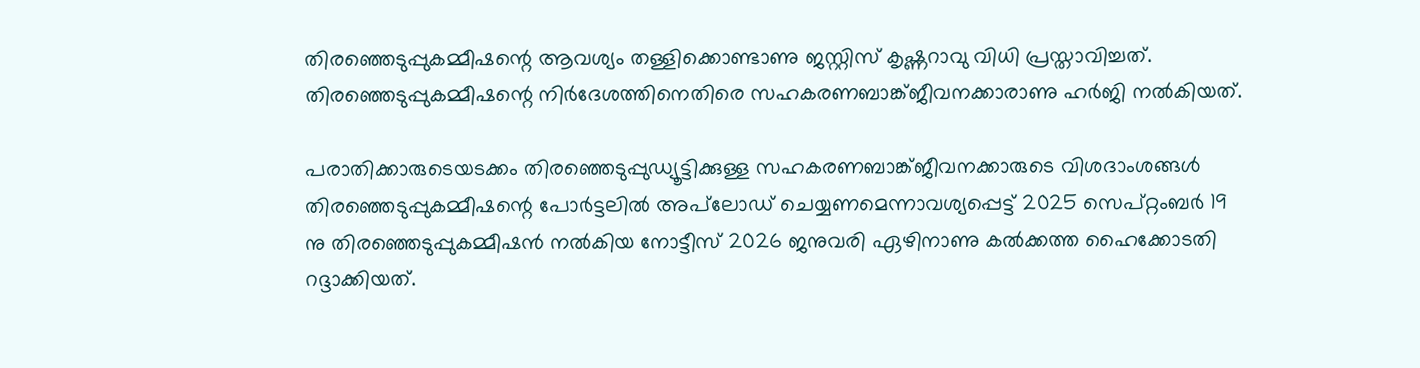തിരഞ്ഞെടുപ്പുകമ്മീഷന്റെ ആവശ്യം തള്ളിക്കൊണ്ടാണു ജസ്റ്റിസ് കൃഷ്ണറാവു വിധി പ്രസ്താവിച്ചത്. തിരഞ്ഞെടുപ്പുകമ്മീഷന്റെ നിര്‍ദേശത്തിനെതിരെ സഹകരണബാങ്ക്ജീവനക്കാരാണു ഹര്‍ജി നല്‍കിയത്.

പരാതിക്കാരുടെയടക്കം തിരഞ്ഞെടുപ്പുഡ്യൂട്ടിക്കുള്ള സഹകരണബാങ്ക്ജീവനക്കാരുടെ വിശദാംശങ്ങള്‍ തിരഞ്ഞെടുപ്പുകമ്മീഷന്റെ പോര്‍ട്ടലില്‍ അപ്‌ലോഡ് ചെയ്യണമെന്നാവശ്യപ്പെട്ട് 2025 സെപ്റ്റംബര്‍ 19 നു തിരഞ്ഞെടുപ്പുകമ്മീഷന്‍ നല്‍കിയ നോട്ടീസ് 2026 ജനുവരി ഏഴിനാണു കല്‍ക്കത്ത ഹൈക്കോടതി റദ്ദാക്കിയത്.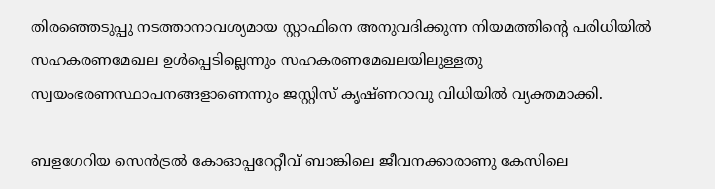തിരഞ്ഞെടുപ്പു നടത്താനാവശ്യമായ സ്റ്റാഫിനെ അനുവദിക്കുന്ന നിയമത്തിന്റെ പരിധിയില്‍ സഹകരണമേഖല ഉള്‍പ്പെടില്ലെന്നും സഹകരണമേഖലയിലുള്ളതു സ്വയംഭരണസ്ഥാപനങ്ങളാണെന്നും ജസ്റ്റിസ് കൃഷ്ണറാവു വിധിയില്‍ വ്യക്തമാക്കി.

ബളഗേറിയ സെന്‍ട്രല്‍ കോഓപ്പറേറ്റീവ് ബാങ്കിലെ ജീവനക്കാരാണു കേസിലെ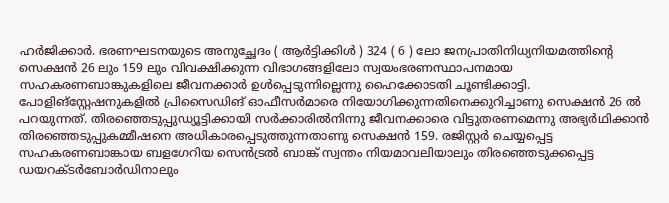ഹര്‍ജിക്കാര്‍. ഭരണഘടനയുടെ അനുച്ഛേദം ( ആര്‍ട്ടിക്കിള്‍ ) 324 ( 6 ) ലോ ജനപ്രാതിനിധ്യനിയമത്തിന്റെ സെക്ഷന്‍ 26 ലും 159 ലും വിവക്ഷിക്കുന്ന വിഭാഗങ്ങളിലോ സ്വയംഭരണസ്ഥാപനമായ സഹകരണബാങ്കുകളിലെ ജീവനക്കാര്‍ ഉള്‍പ്പെടുന്നില്ലെന്നു ഹൈക്കോടതി ചൂണ്ടിക്കാട്ടി. പോളിങ്‌സ്റ്റേഷനുകളില്‍ പ്രിസൈഡിങ് ഓഫീസര്‍മാരെ നിയോഗിക്കുന്നതിനെക്കുറിച്ചാണു സെക്ഷന്‍ 26 ല്‍ പറയുന്നത്. തിരഞ്ഞെടുപ്പുഡ്യൂട്ടിക്കായി സര്‍ക്കാരില്‍നിന്നു ജീവനക്കാരെ വിട്ടുതരണമെന്നു അഭ്യര്‍ഥിക്കാന്‍ തിരഞ്ഞെടുപ്പുകമ്മീഷനെ അധികാരപ്പെടുത്തുന്നതാണു സെക്ഷന്‍ 159. രജിസ്റ്റര്‍ ചെയ്യപ്പെട്ട സഹകരണബാങ്കായ ബളഗേറിയ സെന്‍ട്രല്‍ ബാങ്ക് സ്വന്തം നിയമാവലിയാലും തിരഞ്ഞെടുക്കപ്പെട്ട ഡയറക്ടര്‍ബോര്‍ഡിനാലും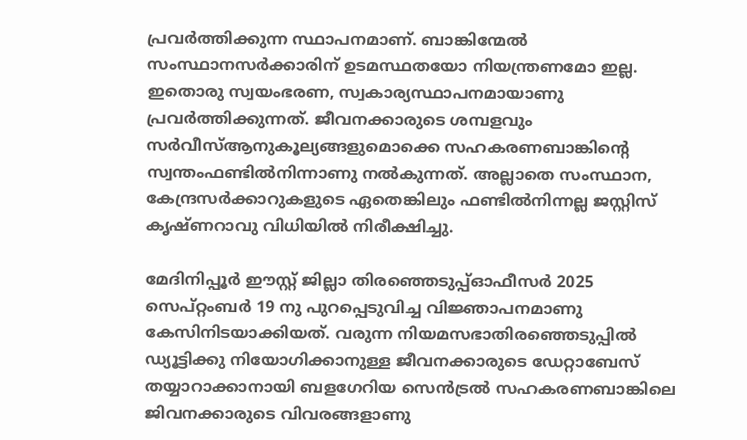പ്രവര്‍ത്തിക്കുന്ന സ്ഥാപനമാണ്. ബാങ്കിന്മേല്‍ സംസ്ഥാനസര്‍ക്കാരിന് ഉടമസ്ഥതയോ നിയന്ത്രണമോ ഇല്ല. ഇതൊരു സ്വയംഭരണ, സ്വകാര്യസ്ഥാപനമായാണു പ്രവര്‍ത്തിക്കുന്നത്. ജീവനക്കാരുടെ ശമ്പളവും സര്‍വീസ്ആനുകൂല്യങ്ങളുമൊക്കെ സഹകരണബാങ്കിന്റെ സ്വന്തംഫണ്ടില്‍നിന്നാണു നല്‍കുന്നത്. അല്ലാതെ സംസ്ഥാന, കേന്ദ്രസര്‍ക്കാറുകളുടെ ഏതെങ്കിലും ഫണ്ടില്‍നിന്നല്ല ജസ്റ്റിസ് കൃഷ്ണറാവു വിധിയില്‍ നിരീക്ഷിച്ചു.

മേദിനിപ്പൂര്‍ ഈസ്റ്റ് ജില്ലാ തിരഞ്ഞെടുപ്പ്ഓഫീസര്‍ 2025 സെപ്റ്റംബര്‍ 19 നു പുറപ്പെടുവിച്ച വിജ്ഞാപനമാണു കേസിനിടയാക്കിയത്. വരുന്ന നിയമസഭാതിരഞ്ഞെടുപ്പില്‍ ഡ്യൂട്ടിക്കു നിയോഗിക്കാനുള്ള ജീവനക്കാരുടെ ഡേറ്റാബേസ് തയ്യാറാക്കാനായി ബളഗേറിയ സെന്‍ട്രല്‍ സഹകരണബാങ്കിലെ ജിവനക്കാരുടെ വിവരങ്ങളാണു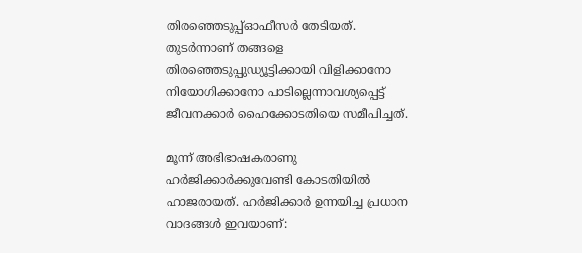തിരഞ്ഞെടുപ്പ്ഓഫീസര്‍ തേടിയത്. തുടര്‍ന്നാണ് തങ്ങളെ തിരഞ്ഞെടുപ്പുഡ്യൂട്ടിക്കായി വിളിക്കാനോ നിയോഗിക്കാനോ പാടില്ലെന്നാവശ്യപ്പെട്ട് ജീവനക്കാര്‍ ഹൈക്കോടതിയെ സമീപിച്ചത്.

മൂന്ന് അഭിഭാഷകരാണു ഹര്‍ജിക്കാര്‍ക്കുവേണ്ടി കോടതിയില്‍ ഹാജരായത്. ഹര്‍ജിക്കാര്‍ ഉന്നയിച്ച പ്രധാന വാദങ്ങള്‍ ഇവയാണ്: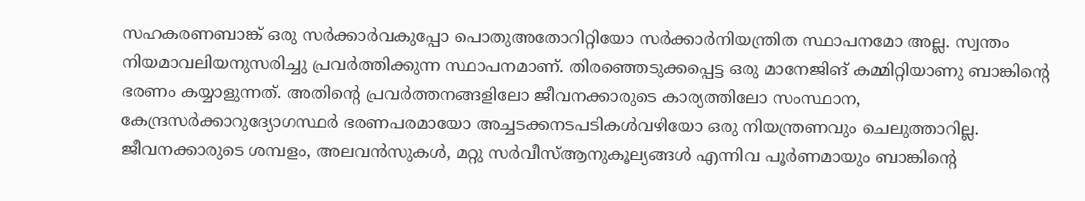സഹകരണബാങ്ക് ഒരു സര്‍ക്കാര്‍വകുപ്പോ പൊതുഅതോറിറ്റിയോ സര്‍ക്കാര്‍നിയന്ത്രിത സ്ഥാപനമോ അല്ല. സ്വന്തം നിയമാവലിയനുസരിച്ചു പ്രവര്‍ത്തിക്കുന്ന സ്ഥാപനമാണ്. തിരഞ്ഞെടുക്കപ്പെട്ട ഒരു മാനേജിങ് കമ്മിറ്റിയാണു ബാങ്കിന്റെ ഭരണം കയ്യാളുന്നത്. അതിന്റെ പ്രവര്‍ത്തനങ്ങളിലോ ജീവനക്കാരുടെ കാര്യത്തിലോ സംസ്ഥാന, കേന്ദ്രസര്‍ക്കാറുദ്യോഗസ്ഥര്‍ ഭരണപരമായോ അച്ചടക്കനടപടികള്‍വഴിയോ ഒരു നിയന്ത്രണവും ചെലുത്താറില്ല. ജീവനക്കാരുടെ ശമ്പളം, അലവന്‍സുകള്‍, മറ്റു സര്‍വീസ്ആനുകൂല്യങ്ങള്‍ എന്നിവ പൂര്‍ണമായും ബാങ്കിന്റെ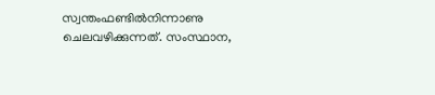സ്വന്തംഫണ്ടില്‍നിന്നാണു ചെലവഴിക്കുന്നത്. സംസ്ഥാന,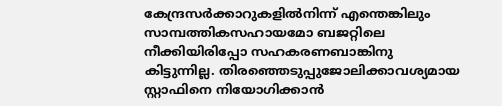കേന്ദ്രസര്‍ക്കാറുകളില്‍നിന്ന് എന്തെങ്കിലും സാമ്പത്തികസഹായമോ ബജറ്റിലെ നീക്കിയിരിപ്പോ സഹകരണബാങ്കിനു കിട്ടുന്നില്ല. തിരഞ്ഞെടുപ്പുജോലിക്കാവശ്യമായ സ്റ്റാഫിനെ നിയോഗിക്കാന്‍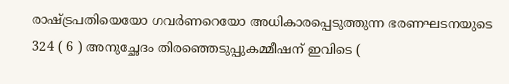രാഷ്ട്രപതിയെയോ ഗവര്‍ണറെയോ അധികാരപ്പെടുത്തുന്ന ഭരണഘടനയുടെ 324 ( 6 ) അനുച്ഛേദം തിരഞ്ഞെടുപ്പുകമ്മീഷന് ഇവിടെ (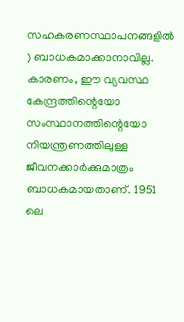സഹകരണസ്ഥാപനങ്ങളില്‍ ) ബാധകമാക്കാനാവില്ല. കാരണം, ഈ വ്യവസ്ഥ കേന്ദ്രത്തിന്റെയോ സംസ്ഥാനത്തിന്റെയോ നിയന്ത്രണത്തിലുള്ള ജീവനക്കാര്‍ക്കുമാത്രം ബാധകമായതാണ്. 1951 ലെ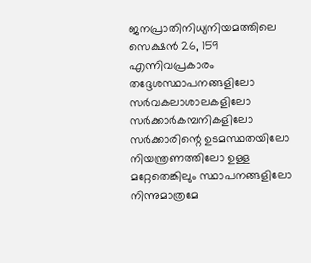ജനപ്രാതിനിധ്യനിയമത്തിലെ സെക്ഷന്‍ 26, 159 എന്നിവപ്രകാരം തദ്ദേശസ്ഥാപനങ്ങളിലോ സര്‍വകലാശാലകളിലോ സര്‍ക്കാര്‍കമ്പനികളിലോ സര്‍ക്കാരിന്റെ ഉടമസ്ഥതയിലോ നിയന്ത്രണത്തിലോ ഉള്ള മറ്റേതെങ്കിലും സ്ഥാപനങ്ങളിലോ നിന്നുമാത്രമേ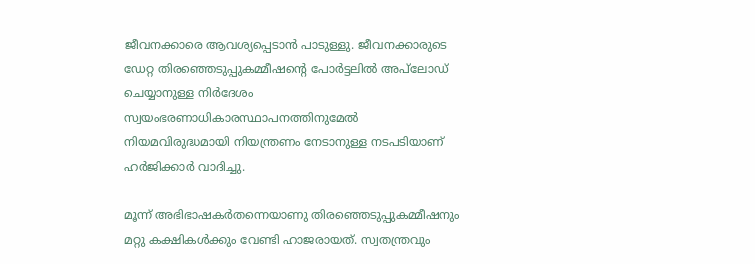ജീവനക്കാരെ ആവശ്യപ്പെടാന്‍ പാടുള്ളു. ജീവനക്കാരുടെ ഡേറ്റ തിരഞ്ഞെടുപ്പുകമ്മീഷന്റെ പോര്‍ട്ടലില്‍ അപ്‌ലോഡ് ചെയ്യാനുള്ള നിര്‍ദേശം സ്വയംഭരണാധികാരസ്ഥാപനത്തിനുമേല്‍ നിയമവിരുദ്ധമായി നിയന്ത്രണം നേടാനുള്ള നടപടിയാണ് ഹര്‍ജിക്കാര്‍ വാദിച്ചു.

മൂന്ന് അഭിഭാഷകര്‍തന്നെയാണു തിരഞ്ഞെടുപ്പുകമ്മീഷനും മറ്റു കക്ഷികള്‍ക്കും വേണ്ടി ഹാജരായത്. സ്വതന്ത്രവും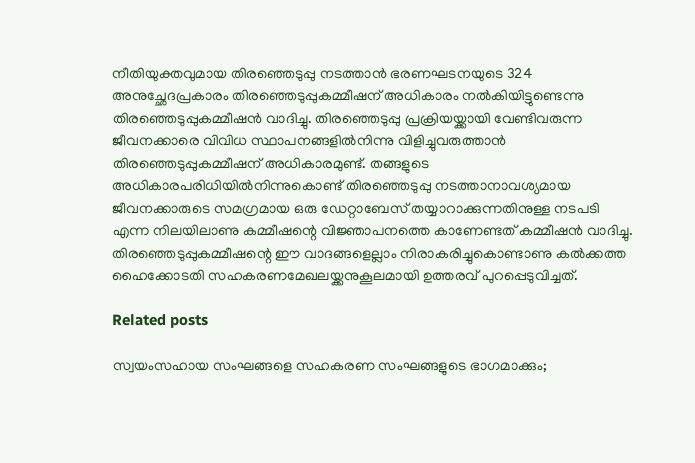നീതിയുക്തവുമായ തിരഞ്ഞെടുപ്പു നടത്താന്‍ ഭരണഘടനയുടെ 324 അനുച്ഛേദപ്രകാരം തിരഞ്ഞെടുപ്പുകമ്മീഷന് അധികാരം നല്‍കിയിട്ടുണ്ടെന്നു തിരഞ്ഞെടുപ്പുകമ്മീഷന്‍ വാദിച്ചു. തിരഞ്ഞെടുപ്പു പ്രക്രിയയ്ക്കായി വേണ്ടിവരുന്ന ജീവനക്കാരെ വിവിധ സ്ഥാപനങ്ങളില്‍നിന്നു വിളിച്ചുവരുത്താന്‍ തിരഞ്ഞെടുപ്പുകമ്മീഷന് അധികാരമുണ്ട്. തങ്ങളുടെ അധികാരപരിധിയില്‍നിന്നുകൊണ്ട് തിരഞ്ഞെടുപ്പു നടത്താനാവശ്യമായ ജീവനക്കാരുടെ സമഗ്രമായ ഒരു ഡേറ്റാബേസ് തയ്യാറാക്കുന്നതിനുള്ള നടപടി എന്ന നിലയിലാണു കമ്മീഷന്റെ വിജ്ഞാപനത്തെ കാണേണ്ടത് കമ്മീഷന്‍ വാദിച്ചു. തിരഞ്ഞെടുപ്പുകമ്മീഷന്റെ ഈ വാദങ്ങളെല്ലാം നിരാകരിച്ചുകൊണ്ടാണു കല്‍ക്കത്ത ഹൈക്കോടതി സഹകരണമേഖലയ്ക്കനുകൂലമായി ഉത്തരവ് പുറപ്പെടുവിച്ചത്.

Related posts

സ്വയംസഹായ സംഘങ്ങളെ സഹകരണ സംഘങ്ങളുടെ ഭാഗമാക്കും;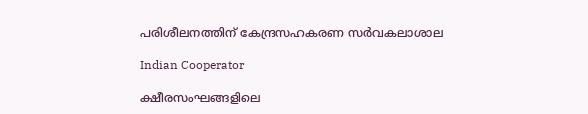പരിശീലനത്തിന് കേന്ദ്രസഹകരണ സര്‍വകലാശാല

Indian Cooperator

ക്ഷീരസംഘങ്ങളിലെ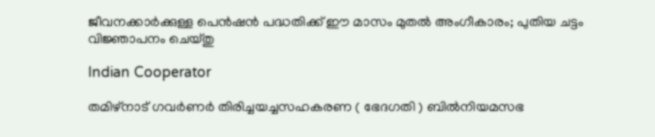ജീവനക്കാര്‍ക്കുള്ള പെന്‍ഷന്‍ പദ്ധതിക്ക് ഈ മാസം മുതല്‍ അംഗീകാരം; പുതിയ ചട്ടം വിജ്ഞാപനം ചെയ്തു

Indian Cooperator

തമിഴ്നാട് ഗവര്‍ണര്‍ തിരിച്ചയച്ചസഹകരണ ( ഭേദഗതി ) ബില്‍നിയമസഭ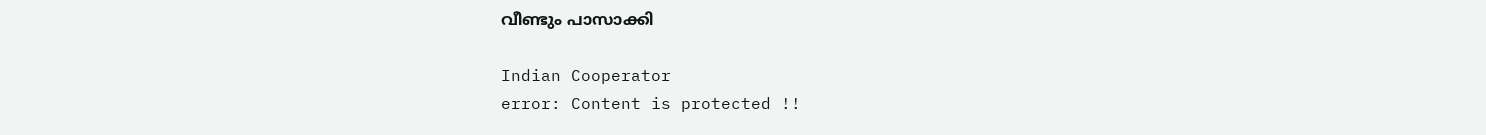വീണ്ടും പാസാക്കി

Indian Cooperator
error: Content is protected !!